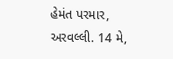હેમંત પરમાર, અરવલ્લી. 14 મે,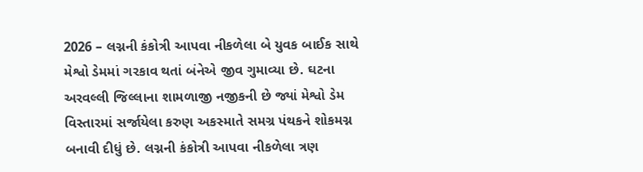2026 – લગ્નની કંકોત્રી આપવા નીકળેલા બે યુવક બાઈક સાથે મેશ્વો ડેમમાં ગરકાવ થતાં બંનેએ જીવ ગુમાવ્યા છે. ઘટના અરવલ્લી જિલ્લાના શામળાજી નજીકની છે જ્યાં મેશ્વો ડેમ વિસ્તારમાં સર્જાયેલા કરુણ અકસ્માતે સમગ્ર પંથકને શોકમગ્ન બનાવી દીધું છે. લગ્નની કંકોત્રી આપવા નીકળેલા ત્રણ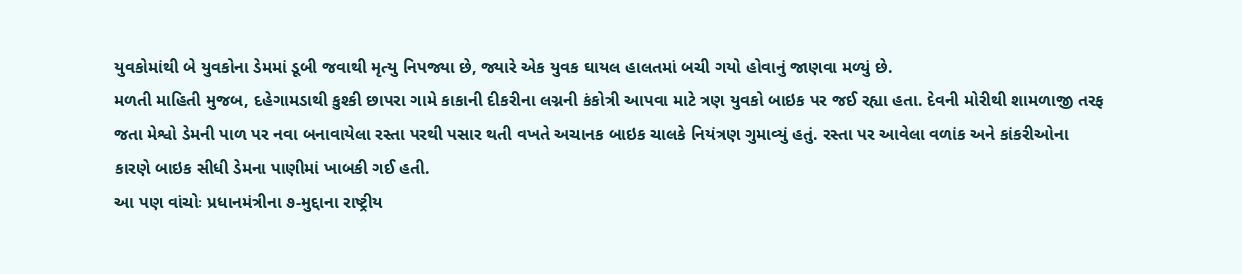યુવકોમાંથી બે યુવકોના ડેમમાં ડૂબી જવાથી મૃત્યુ નિપજ્યા છે, જ્યારે એક યુવક ઘાયલ હાલતમાં બચી ગયો હોવાનું જાણવા મળ્યું છે.
મળતી માહિતી મુજબ, દહેગામડાથી કુશ્કી છાપરા ગામે કાકાની દીકરીના લગ્નની કંકોત્રી આપવા માટે ત્રણ યુવકો બાઇક પર જઈ રહ્યા હતા. દેવની મોરીથી શામળાજી તરફ જતા મેશ્વો ડેમની પાળ પર નવા બનાવાયેલા રસ્તા પરથી પસાર થતી વખતે અચાનક બાઇક ચાલકે નિયંત્રણ ગુમાવ્યું હતું. રસ્તા પર આવેલા વળાંક અને કાંકરીઓના કારણે બાઇક સીધી ડેમના પાણીમાં ખાબકી ગઈ હતી.
આ પણ વાંચોઃ પ્રધાનમંત્રીના ૭-મુદ્દાના રાષ્ટ્રીય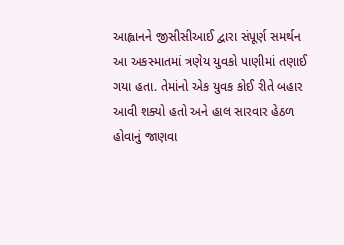આહ્વાનને જીસીસીઆઈ દ્વારા સંપૂર્ણ સમર્થન
આ અકસ્માતમાં ત્રણેય યુવકો પાણીમાં તણાઈ ગયા હતા. તેમાંનો એક યુવક કોઈ રીતે બહાર આવી શક્યો હતો અને હાલ સારવાર હેઠળ હોવાનું જાણવા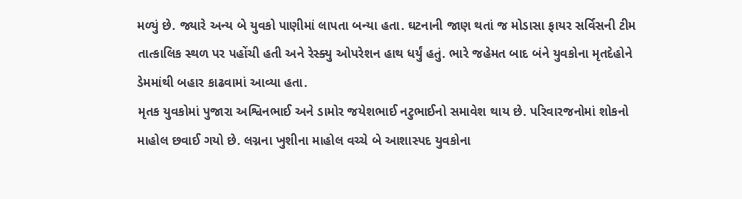મળ્યું છે. જ્યારે અન્ય બે યુવકો પાણીમાં લાપતા બન્યા હતા. ઘટનાની જાણ થતાં જ મોડાસા ફાયર સર્વિસની ટીમ તાત્કાલિક સ્થળ પર પહોંચી હતી અને રેસ્ક્યુ ઓપરેશન હાથ ધર્યું હતું. ભારે જહેમત બાદ બંને યુવકોના મૃતદેહોને ડેમમાંથી બહાર કાઢવામાં આવ્યા હતા.
મૃતક યુવકોમાં પુજારા અશ્વિનભાઈ અને ડામોર જયેશભાઈ નટુભાઈનો સમાવેશ થાય છે. પરિવારજનોમાં શોકનો માહોલ છવાઈ ગયો છે. લગ્નના ખુશીના માહોલ વચ્ચે બે આશાસ્પદ યુવકોના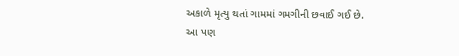અકાળે મૃત્યુ થતાં ગામમાં ગમગીની છવાઈ ગઈ છે.
આ પણ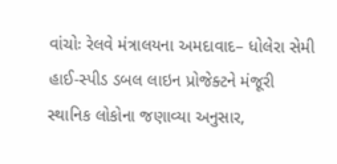વાંચોઃ રેલવે મંત્રાલયના અમદાવાદ– ધોલેરા સેમી હાઈ-સ્પીડ ડબલ લાઇન પ્રોજેક્ટને મંજૂરી
સ્થાનિક લોકોના જણાવ્યા અનુસાર,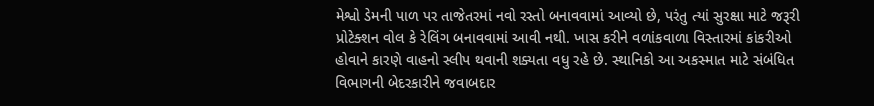મેશ્વો ડેમની પાળ પર તાજેતરમાં નવો રસ્તો બનાવવામાં આવ્યો છે, પરંતુ ત્યાં સુરક્ષા માટે જરૂરી પ્રોટેક્શન વોલ કે રેલિંગ બનાવવામાં આવી નથી. ખાસ કરીને વળાંકવાળા વિસ્તારમાં કાંકરીઓ હોવાને કારણે વાહનો સ્લીપ થવાની શક્યતા વધુ રહે છે. સ્થાનિકો આ અકસ્માત માટે સંબંધિત વિભાગની બેદરકારીને જવાબદાર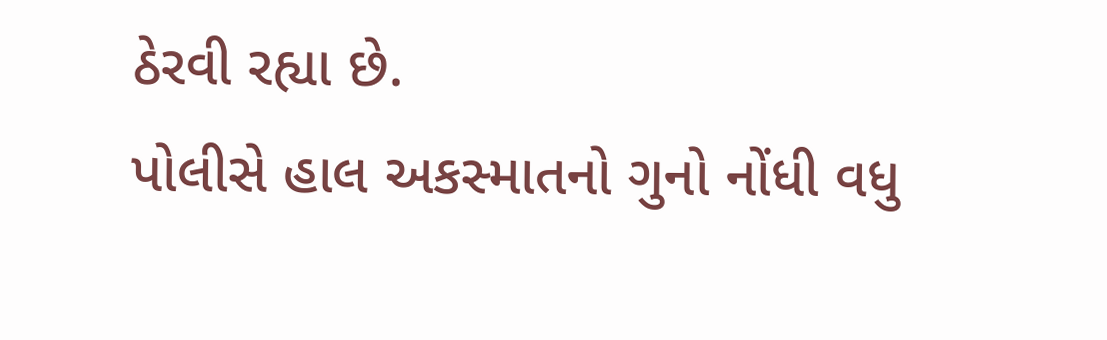ઠેરવી રહ્યા છે.
પોલીસે હાલ અકસ્માતનો ગુનો નોંધી વધુ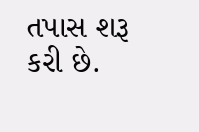તપાસ શરૂ કરી છે.